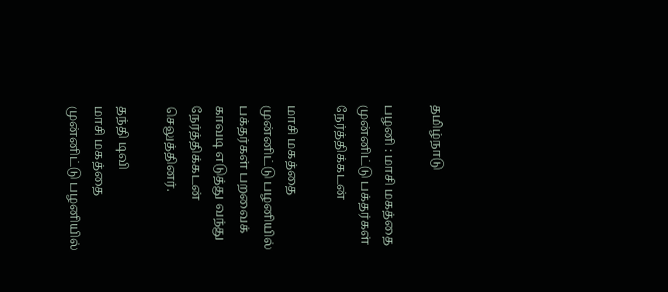தமிழ்நாடு

பழனி : மாசி மகத்தை முன்னிட்டு பக்தர்கள் நேர்த்திக்கடன்

மாசி மகத்தை முன்னிட்டு பழனியில் பக்தர்கள் பறவைக் காவடி எடுத்து வந்து நேர்த்திக்கடன் செலுத்தினர்.

தந்தி டிவி
மாசி மகத்தை முன்னிட்டு பழனியில்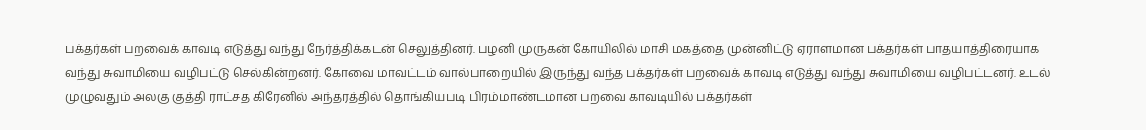பக்தர்கள் பறவைக் காவடி எடுத்து வந்து நேர்த்திக்கடன் செலுத்தினர். பழனி முருகன் கோயிலில் மாசி மகத்தை முன்னிட்டு ஏராளமான பக்தர்கள் பாதயாத்திரையாக வந்து சுவாமியை வழிபட்டு செல்கின்றனர். கோவை மாவட்டம் வால்பாறையில் இருந்து வந்த பக்தர்கள் பறவைக் காவடி எடுத்து வந்து சுவாமியை வழிபட்டனர். உடல் முழுவதும் அலகு குத்தி ராட்சத கிரேனில் அந்தரத்தில் தொங்கியபடி பிரம்மாண்டமான பறவை காவடியில் பக்தர்கள்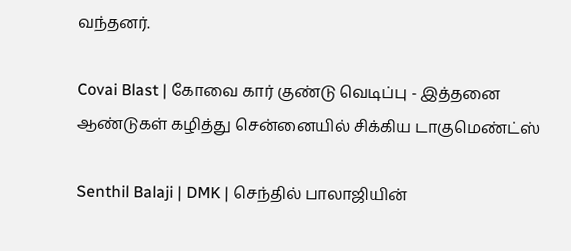வந்தனர்.

Covai Blast | கோவை கார் குண்டு வெடிப்பு - இத்தனை ஆண்டுகள் கழித்து சென்னையில் சிக்கிய டாகுமெண்ட்ஸ்

Senthil Balaji | DMK | செந்தில் பாலாஜியின்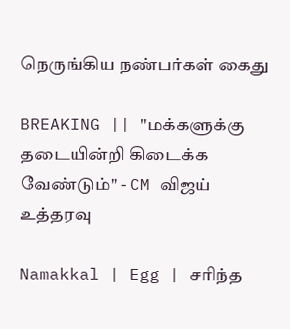நெருங்கிய நண்பர்கள் கைது

BREAKING || "மக்களுக்கு தடையின்றி கிடைக்க வேண்டும்" - CM விஜய் உத்தரவு

Namakkal | Egg | சரிந்த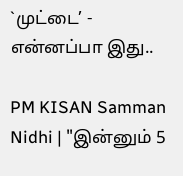`முட்டை’ - என்னப்பா இது..

PM KISAN Samman Nidhi | "இன்னும் 5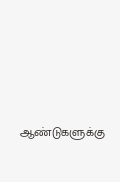ஆண்டுகளுக்கு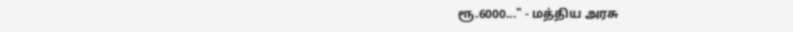ரூ.6000..." - மத்திய அரசு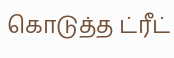கொடுத்த ட்ரீட்